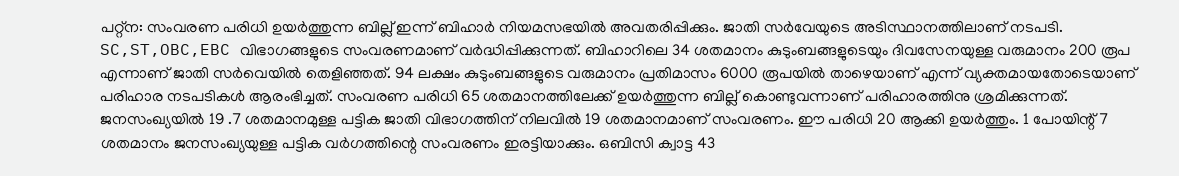പറ്റ്ന: സംവരണ പരിധി ഉയർത്തുന്ന ബില്ല് ഇന്ന് ബിഹാർ നിയമസഭയിൽ അവതരിപ്പിക്കും. ജാതി സർവേയുടെ അടിസ്ഥാനത്തിലാണ് നടപടി. SC,ST,OBC,EBC വിഭാഗങ്ങളുടെ സംവരണമാണ് വർദ്ധിപ്പിക്കുന്നത്. ബിഹാറിലെ 34 ശതമാനം കുടുംബങ്ങളുടെയും ദിവസേനയുള്ള വരുമാനം 200 രൂപ എന്നാണ് ജാതി സർവെയിൽ തെളിഞ്ഞത്. 94 ലക്ഷം കുടുംബങ്ങളുടെ വരുമാനം പ്രതിമാസം 6000 രൂപയിൽ താഴെയാണ് എന്ന് വ്യക്തമായതോടെയാണ് പരിഹാര നടപടികൾ ആരംഭിച്ചത്. സംവരണ പരിധി 65 ശതമാനത്തിലേക്ക് ഉയർത്തുന്ന ബില്ല് കൊണ്ടുവന്നാണ് പരിഹാരത്തിനു ശ്രമിക്കുന്നത്. ജനസംഖ്യയിൽ 19 .7 ശതമാനമുള്ള പട്ടിക ജാതി വിഭാഗത്തിന് നിലവിൽ 19 ശതമാനമാണ് സംവരണം. ഈ പരിധി 20 ആക്കി ഉയർത്തും. 1 പോയിന്റ് 7 ശതമാനം ജനസംഖ്യയുള്ള പട്ടിക വർഗത്തിന്റെ സംവരണം ഇരട്ടിയാക്കും. ഒബിസി ക്വാട്ട 43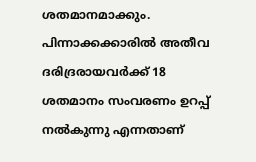ശതമാനമാക്കും. പിന്നാക്കക്കാരിൽ അതീവ ദരിദ്രരായവർക്ക് 18 ശതമാനം സംവരണം ഉറപ്പ് നൽകുന്നു എന്നതാണ്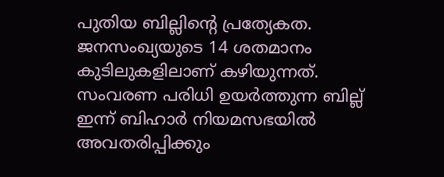പുതിയ ബില്ലിന്റെ പ്രത്യേകത. ജനസംഖ്യയുടെ 14 ശതമാനം കുടിലുകളിലാണ് കഴിയുന്നത്.
സംവരണ പരിധി ഉയർത്തുന്ന ബില്ല് ഇന്ന് ബിഹാർ നിയമസഭയിൽ അവതരിപ്പിക്കും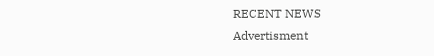RECENT NEWS
Advertisment